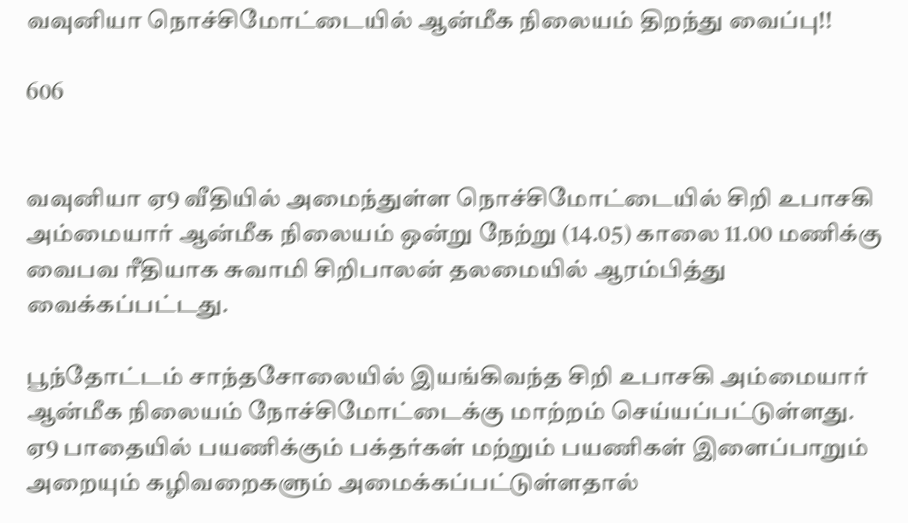வவுனியா நொச்சிமோட்டையில் ஆன்மீக நிலையம் திறந்து வைப்பு!!

606


வவுனியா ஏ9 வீதியில் அமைந்துள்ள நொச்சிமோட்டையில் சிறி உபாசகி அம்மையார் ஆன்மீக நிலையம் ஒன்று நேற்று (14.05) காலை 11.00 மணிக்கு வைபவ ரீதியாக சுவாமி சிறிபாலன் தலமையில் ஆரம்பித்து வைக்கப்பட்டது.

பூந்தோட்டம் சாந்தசோலையில் இயங்கிவந்த சிறி உபாசகி அம்மையார் ஆன்மீக நிலையம் நோச்சிமோட்டைக்கு மாற்றம் செய்யப்பட்டுள்ளது.
ஏ9 பாதையில் பயணிக்கும் பக்தர்கள் மற்றும் பயணிகள் இளைப்பாறும் அறையும் கழிவறைகளும் அமைக்கப்பட்டுள்ளதால்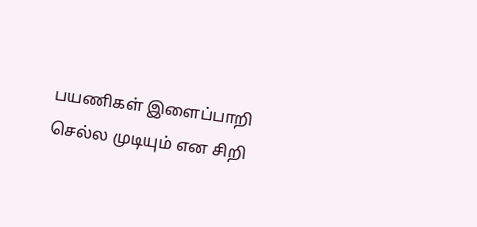பயணிகள் இளைப்பாறி செல்ல முடியும் என சிறி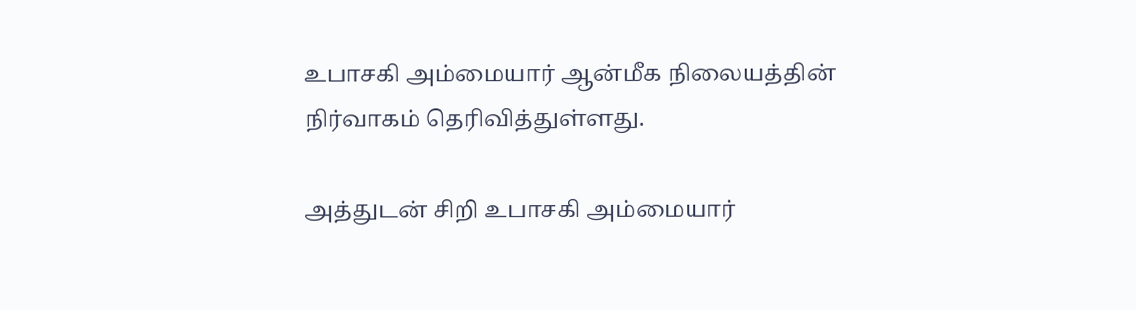உபாசகி அம்மையார் ஆன்மீக நிலையத்தின் நிர்வாகம் தெரிவித்துள்ளது.

அத்துடன் சிறி உபாசகி அம்மையார்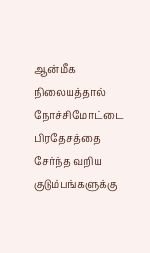ஆன்மீக நிலையத்தால் நோச்சிமோட்டை பிரதேசத்தை சேர்ந்த வறிய குடும்பங்களுக்கு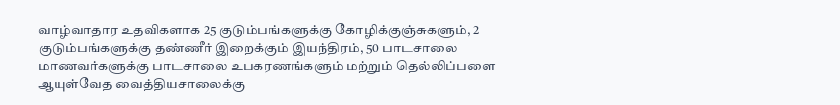வாழ்வாதார உதவிகளாக 25 குடும்பங்களுக்கு கோழிக்குஞ்சுகளும், 2 குடும்பங்களுக்கு தண்ணீர் இறைக்கும் இயந்திரம், 50 பாடசாலை மாணவர்களுக்கு பாடசாலை உபகரணங்களும் மற்றும் தெல்லிப்பளை ஆயுள்வேத வைத்தியசாலைக்கு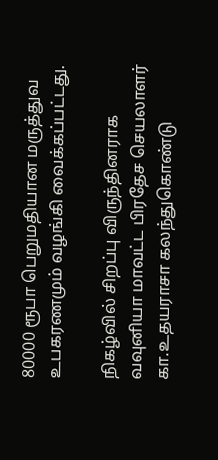80000 ரூபா பெறுமதியான மருத்துவ உபகரணமும் வழங்கி வைக்கப்பட்டது.

நிகழ்வில் சிறப்பு விருந்தினராக வவுனியா மாவட்ட பிரதேச செயலாளர் கா.உதயராசா கலந்துகொண்டு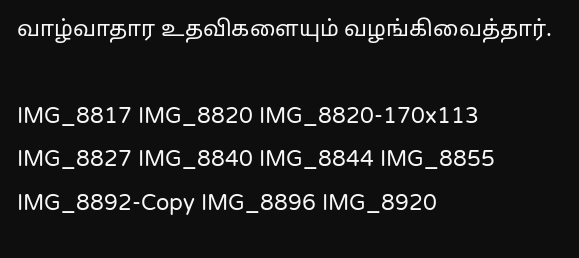வாழ்வாதார உதவிகளையும் வழங்கிவைத்தார்.

IMG_8817 IMG_8820 IMG_8820-170x113 IMG_8827 IMG_8840 IMG_8844 IMG_8855 IMG_8892-Copy IMG_8896 IMG_8920